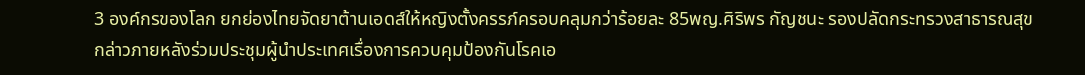3 องค์กรของโลก ยกย่องไทยจัดยาต้านเอดส์ให้หญิงตั้งครรภ์ครอบคลุมกว่าร้อยละ 85พญ.ศิริพร กัญชนะ รองปลัดกระทรวงสาธารณสุข กล่าวภายหลังร่วมประชุมผู้นำประเทศเรื่องการควบคุมป้องกันโรคเอ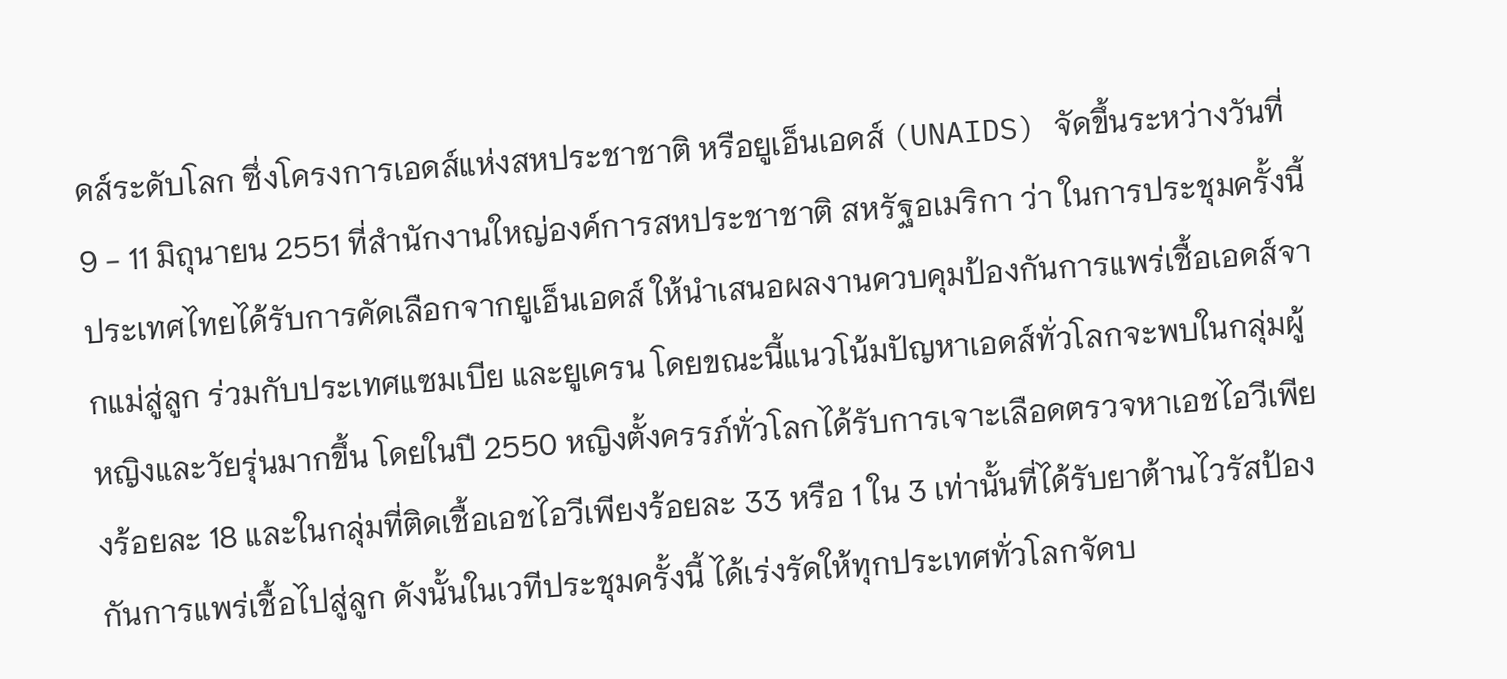ดส์ระดับโลก ซึ่งโครงการเอดส์แห่งสหประชาชาติ หรือยูเอ็นเอดส์ (UNAIDS) จัดขึ้นระหว่างวันที่ 9 - 11 มิถุนายน 2551 ที่สำนักงานใหญ่องค์การสหประชาชาติ สหรัฐอเมริกา ว่า ในการประชุมครั้งนี้ ประเทศไทยได้รับการคัดเลือกจากยูเอ็นเอดส์ ให้นำเสนอผลงานควบคุมป้องกันการแพร่เชื้อเอดส์จากแม่สู่ลูก ร่วมกับประเทศแซมเบีย และยูเครน โดยขณะนี้แนวโน้มปัญหาเอดส์ทั่วโลกจะพบในกลุ่มผู้หญิงและวัยรุ่นมากขึ้น โดยในปี 2550 หญิงตั้งครรภ์ทั่วโลกได้รับการเจาะเลือดตรวจหาเอชไอวีเพียงร้อยละ 18 และในกลุ่มที่ติดเชื้อเอชไอวีเพียงร้อยละ 33 หรือ 1 ใน 3 เท่านั้นที่ได้รับยาต้านไวรัสป้องกันการแพร่เชื้อไปสู่ลูก ดังนั้นในเวทีประชุมครั้งนี้ ได้เร่งรัดให้ทุกประเทศทั่วโลกจัดบ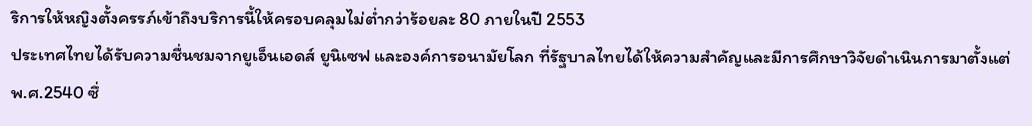ริการให้หญิงตั้งครรภ์เข้าถึงบริการนี้ให้ครอบคลุมไม่ต่ำกว่าร้อยละ 80 ภายในปี 2553
ประเทศไทยได้รับความชื่นชมจากยูเอ็นเอดส์ ยูนิเซฟ และองค์การอนามัยโลก ที่รัฐบาลไทยได้ให้ความสำคัญและมีการศึกษาวิจัยดำเนินการมาตั้งแต่ พ.ศ.2540 ซึ่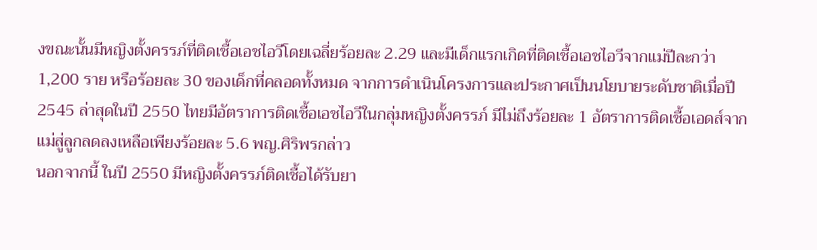งขณะนั้นมีหญิงตั้งครรภ์ที่ติดเชื้อเอชไอวีโดยเฉลี่ยร้อยละ 2.29 และมีเด็กแรกเกิดที่ติดเชื้อเอชไอวีจากแม่ปีละกว่า 1,200 ราย หรือร้อยละ 30 ของเด็กที่คลอดทั้งหมด จากการดำเนินโครงการและประกาศเป็นนโยบายระดับชาติเมื่อปี 2545 ล่าสุดในปี 2550 ไทยมีอัตราการติดเชื้อเอชไอวีในกลุ่มหญิงตั้งครรภ์ มีไม่ถึงร้อยละ 1 อัตราการติดเชื้อเอดส์จากแม่สู่ลูกลดลงเหลือเพียงร้อยละ 5.6 พญ.ศิริพรกล่าว
นอกจากนี้ ในปี 2550 มีหญิงตั้งครรภ์ติดเชื้อได้รับยา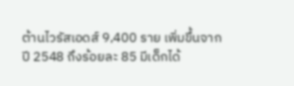ต้านไวรัสเอดส์ 9,400 ราย เพิ่มขึ้นจากปี 2548 ถึงร้อยละ 85 มีเด็กได้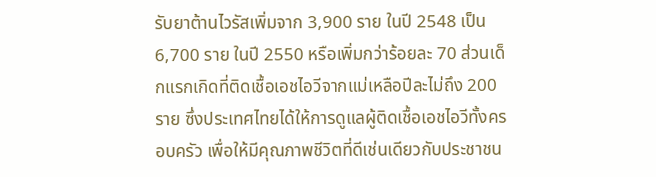รับยาต้านไวรัสเพิ่มจาก 3,900 ราย ในปี 2548 เป็น 6,700 ราย ในปี 2550 หรือเพิ่มกว่าร้อยละ 70 ส่วนเด็กแรกเกิดที่ติดเชื้อเอชไอวีจากแม่เหลือปีละไม่ถึง 200 ราย ซึ่งประเทศไทยได้ให้การดูแลผู้ติดเชื้อเอชไอวีทั้งครอบครัว เพื่อให้มีคุณภาพชีวิตที่ดีเช่นเดียวกับประชาชน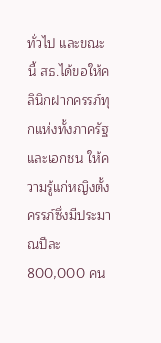ทั่วไป และขณะนี้ สธ.ได้ขอให้คลินิกฝากครรภ์ทุกแห่งทั้งภาครัฐและเอกชน ให้ความรู้แก่หญิงตั้งครรภ์ซึ่งมีประมาณปีละ 800,000 คน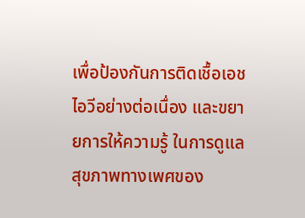เพื่อป้องกันการติดเชื้อเอชไอวีอย่างต่อเนื่อง และขยายการให้ความรู้ ในการดูแลสุขภาพทางเพศของ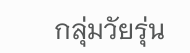กลุ่มวัยรุ่น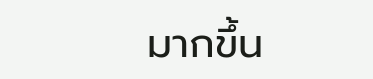มากขึ้น